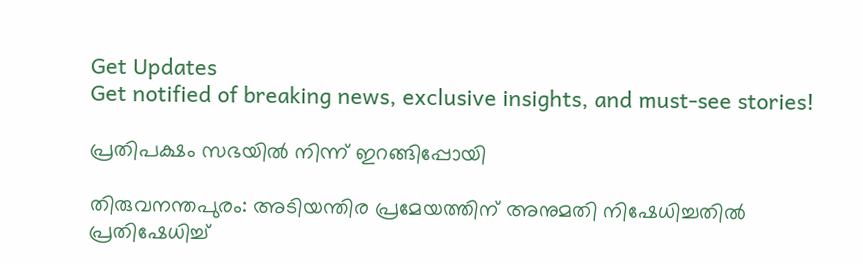Get Updates
Get notified of breaking news, exclusive insights, and must-see stories!

പ്രതിപക്ഷം സഭയില്‍ നിന്ന് ഇറങ്ങിപ്പോയി

തിരുവനന്തപുരം: അടിയന്തിര പ്രമേയത്തിന് അനുമതി നിഷേധിച്ചതില്‍ പ്രതിഷേധിച്ച്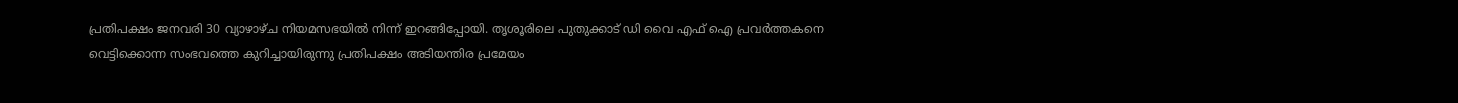പ്രതിപക്ഷം ജനവരി 30 വ്യാഴാഴ്ച നിയമസഭയില്‍ നിന്ന് ഇറങ്ങിപ്പോയി. തൃശൂരിലെ പുതുക്കാട് ഡി വൈ എഫ് ഐ പ്രവര്‍ത്തകനെ വെട്ടിക്കൊന്ന സംഭവത്തെ കുറിച്ചായിരുന്നു പ്രതിപക്ഷം അടിയന്തിര പ്രമേയം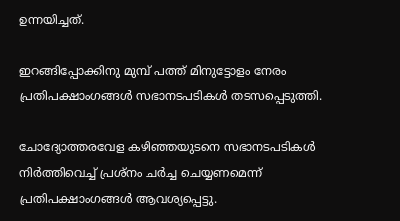ഉന്നയിച്ചത്.

ഇറങ്ങിപ്പോക്കിനു മുമ്പ് പത്ത് മിനുട്ടോളം നേരം പ്രതിപക്ഷാംഗങ്ങള്‍ സഭാനടപടികള്‍ തടസപ്പെടുത്തി.

ചോദ്യോത്തരവേള കഴിഞ്ഞയുടനെ സഭാനടപടികള്‍ നിര്‍ത്തിവെച്ച് പ്രശ്നം ചര്‍ച്ച ചെയ്യണമെന്ന് പ്രതിപക്ഷാംഗങ്ങള്‍ ആവശ്യപ്പെട്ടു.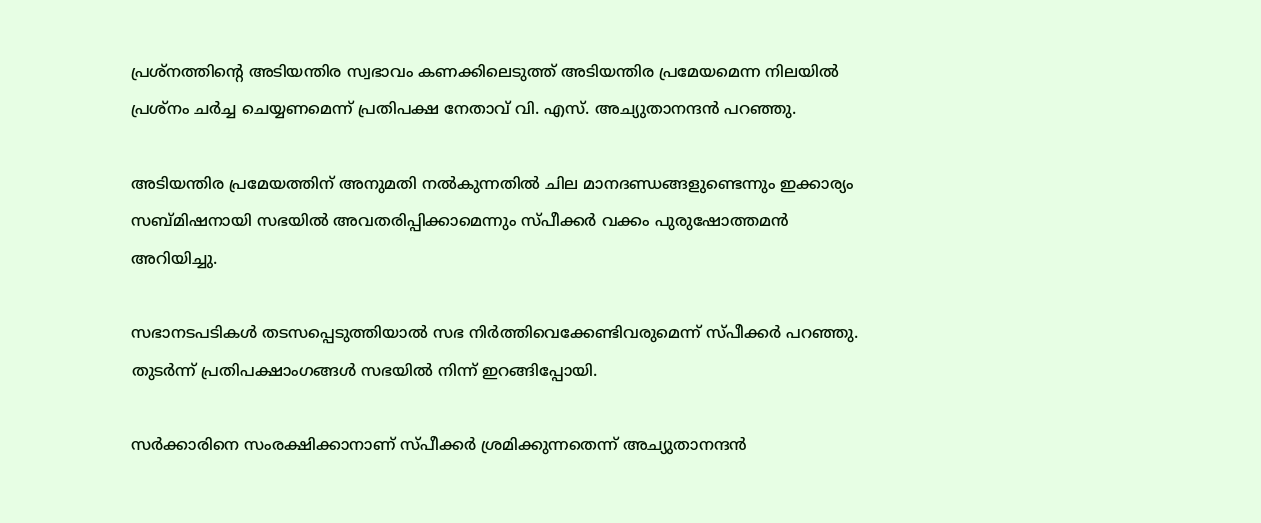പ്രശ്നത്തിന്റെ അടിയന്തിര സ്വഭാവം കണക്കിലെടുത്ത് അടിയന്തിര പ്രമേയമെന്ന നിലയില്‍ പ്രശ്നം ചര്‍ച്ച ചെയ്യണമെന്ന് പ്രതിപക്ഷ നേതാവ് വി. എസ്. അച്യുതാനന്ദന്‍ പറഞ്ഞു.

അടിയന്തിര പ്രമേയത്തിന് അനുമതി നല്‍കുന്നതില്‍ ചില മാനദണ്ഡങ്ങളുണ്ടെന്നും ഇക്കാര്യം സബ്മിഷനായി സഭയില്‍ അവതരിപ്പിക്കാമെന്നും സ്പീക്കര്‍ വക്കം പുരുഷോത്തമന്‍ അറിയിച്ചു.

സഭാനടപടികള്‍ തടസപ്പെടുത്തിയാല്‍ സഭ നിര്‍ത്തിവെക്കേണ്ടിവരുമെന്ന് സ്പീക്കര്‍ പറഞ്ഞു. തുടര്‍ന്ന് പ്രതിപക്ഷാംഗങ്ങള്‍ സഭയില്‍ നിന്ന് ഇറങ്ങിപ്പോയി.

സര്‍ക്കാരിനെ സംരക്ഷിക്കാനാണ് സ്പീക്കര്‍ ശ്രമിക്കുന്നതെന്ന് അച്യുതാനന്ദന്‍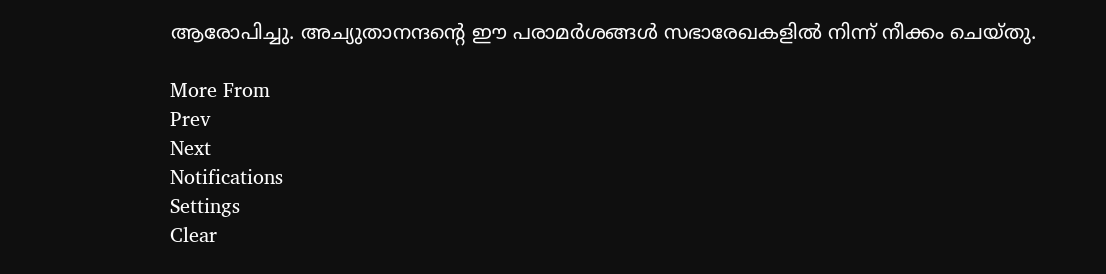ആരോപിച്ചു. അച്യുതാനന്ദന്റെ ഈ പരാമര്‍ശങ്ങള്‍ സഭാരേഖകളില്‍ നിന്ന് നീക്കം ചെയ്തു.

More From
Prev
Next
Notifications
Settings
Clear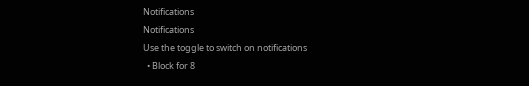Notifications
Notifications
Use the toggle to switch on notifications
  • Block for 8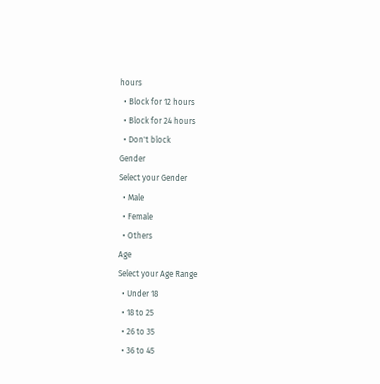hours
  • Block for 12 hours
  • Block for 24 hours
  • Don't block
Gender
Select your Gender
  • Male
  • Female
  • Others
Age
Select your Age Range
  • Under 18
  • 18 to 25
  • 26 to 35
  • 36 to 45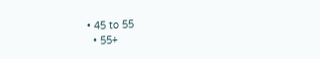• 45 to 55
  • 55+